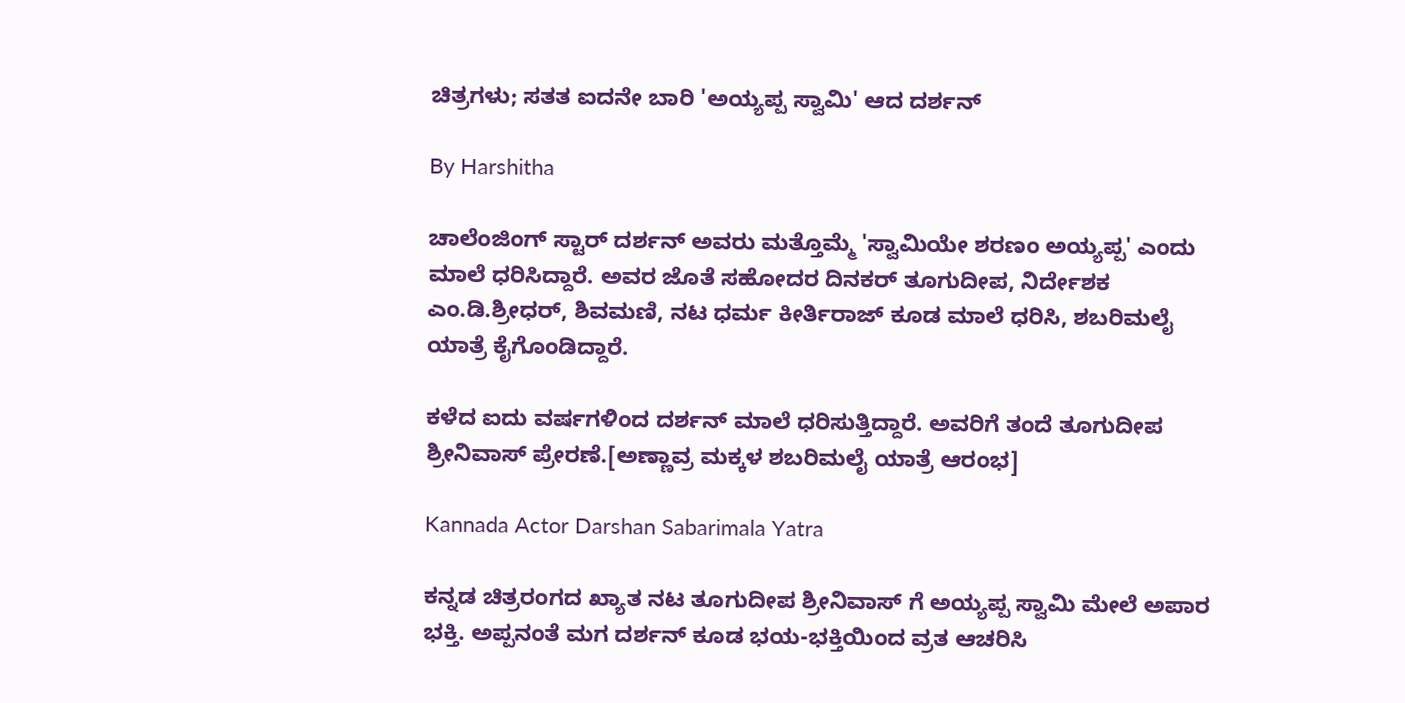ಚಿತ್ರಗಳು; ಸತತ ಐದನೇ ಬಾರಿ 'ಅಯ್ಯಪ್ಪ ಸ್ವಾಮಿ' ಆದ ದರ್ಶನ್

By Harshitha

ಚಾಲೆಂಜಿಂಗ್ ಸ್ಟಾರ್ ದರ್ಶನ್ ಅವರು ಮತ್ತೊಮ್ಮೆ 'ಸ್ವಾಮಿಯೇ ಶರಣಂ ಅಯ್ಯಪ್ಪ' ಎಂದು ಮಾಲೆ ಧರಿಸಿದ್ದಾರೆ. ಅವರ ಜೊತೆ ಸಹೋದರ ದಿನಕರ್ ತೂಗುದೀಪ, ನಿರ್ದೇಶಕ ಎಂ.ಡಿ.ಶ್ರೀಧರ್, ಶಿವಮಣಿ, ನಟ ಧರ್ಮ ಕೀರ್ತಿರಾಜ್ ಕೂಡ ಮಾಲೆ ಧರಿಸಿ, ಶಬರಿಮಲೈ ಯಾತ್ರೆ ಕೈಗೊಂಡಿದ್ದಾರೆ.

ಕಳೆದ ಐದು ವರ್ಷಗಳಿಂದ ದರ್ಶನ್ ಮಾಲೆ ಧರಿಸುತ್ತಿದ್ದಾರೆ. ಅವರಿಗೆ ತಂದೆ ತೂಗುದೀಪ ಶ್ರೀನಿವಾಸ್ ಪ್ರೇರಣೆ.[ಅಣ್ಣಾವ್ರ ಮಕ್ಕಳ ಶಬರಿಮಲೈ ಯಾತ್ರೆ ಆರಂಭ]

Kannada Actor Darshan Sabarimala Yatra

ಕನ್ನಡ ಚಿತ್ರರಂಗದ ಖ್ಯಾತ ನಟ ತೂಗುದೀಪ ಶ್ರೀನಿವಾಸ್ ಗೆ ಅಯ್ಯಪ್ಪ ಸ್ವಾಮಿ ಮೇಲೆ ಅಪಾರ ಭಕ್ತಿ. ಅಪ್ಪನಂತೆ ಮಗ ದರ್ಶನ್ ಕೂಡ ಭಯ-ಭಕ್ತಿಯಿಂದ ವ್ರತ ಆಚರಿಸಿ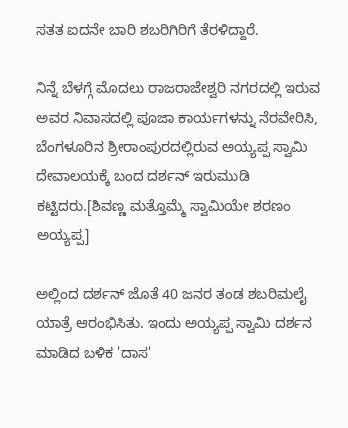ಸತತ ಐದನೇ ಬಾರಿ ಶಬರಿಗಿರಿಗೆ ತೆರಳಿದ್ದಾರೆ.

ನಿನ್ನೆ ಬೆಳಗ್ಗೆ ಮೊದಲು ರಾಜರಾಜೇಶ್ವರಿ ನಗರದಲ್ಲಿ ಇರುವ ಅವರ ನಿವಾಸದಲ್ಲಿ ಪೂಜಾ ಕಾರ್ಯಗಳನ್ನು ನೆರವೇರಿಸಿ, ಬೆಂಗಳೂರಿನ ಶ್ರೀರಾಂಪುರದಲ್ಲಿರುವ ಅಯ್ಯಪ್ಪ ಸ್ವಾಮಿ ದೇವಾಲಯಕ್ಕೆ ಬಂದ ದರ್ಶನ್ ಇರುಮುಡಿ ಕಟ್ಟಿದರು.[ಶಿವಣ್ಣ ಮತ್ತೊಮ್ಮೆ ಸ್ವಾಮಿಯೇ ಶರಣಂ ಅಯ್ಯಪ್ಪ]

ಅಲ್ಲಿಂದ ದರ್ಶನ್ ಜೊತೆ 40 ಜನರ ತಂಡ ಶಬರಿಮಲೈ ಯಾತ್ರೆ ಆರಂಭಿಸಿತು. ಇಂದು ಅಯ್ಯಪ್ಪ ಸ್ವಾಮಿ ದರ್ಶನ ಮಾಡಿದ ಬಳಿಕ 'ದಾಸ'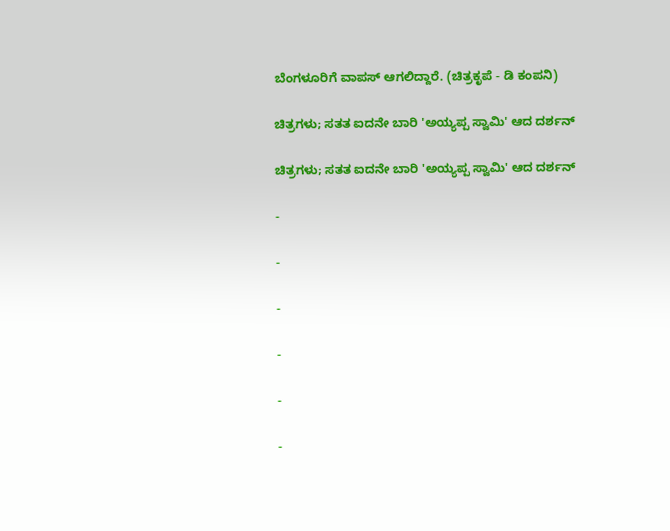ಬೆಂಗಳೂರಿಗೆ ವಾಪಸ್ ಆಗಲಿದ್ದಾರೆ. (ಚಿತ್ರಕೃಪೆ - ಡಿ ಕಂಪನಿ)

ಚಿತ್ರಗಳು; ಸತತ ಐದನೇ ಬಾರಿ 'ಅಯ್ಯಪ್ಪ ಸ್ವಾಮಿ' ಆದ ದರ್ಶನ್

ಚಿತ್ರಗಳು; ಸತತ ಐದನೇ ಬಾರಿ 'ಅಯ್ಯಪ್ಪ ಸ್ವಾಮಿ' ಆದ ದರ್ಶನ್

-

-

-

-

-

-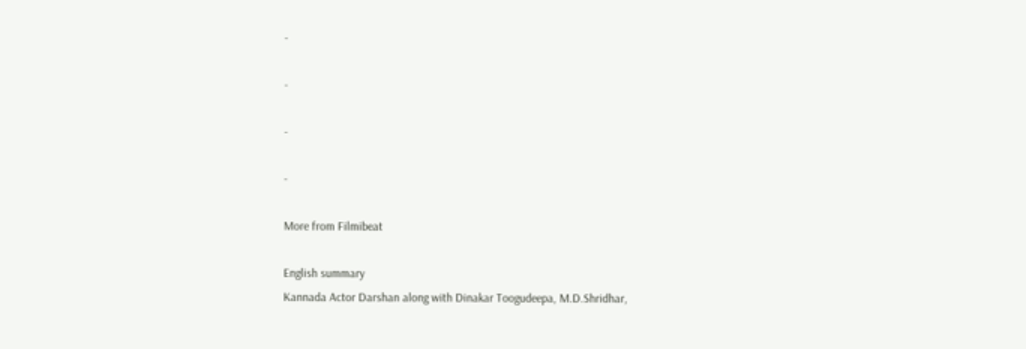-

-

-

-

More from Filmibeat

English summary
Kannada Actor Darshan along with Dinakar Toogudeepa, M.D.Shridhar,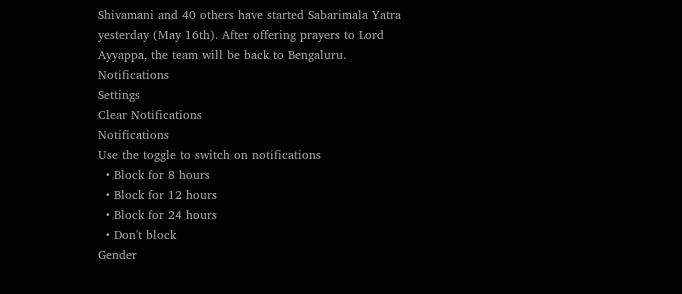Shivamani and 40 others have started Sabarimala Yatra yesterday (May 16th). After offering prayers to Lord Ayyappa, the team will be back to Bengaluru.
Notifications
Settings
Clear Notifications
Notifications
Use the toggle to switch on notifications
  • Block for 8 hours
  • Block for 12 hours
  • Block for 24 hours
  • Don't block
Gender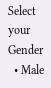Select your Gender
  • Male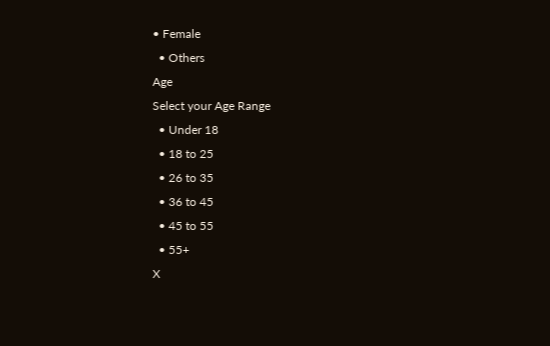• Female
  • Others
Age
Select your Age Range
  • Under 18
  • 18 to 25
  • 26 to 35
  • 36 to 45
  • 45 to 55
  • 55+
X